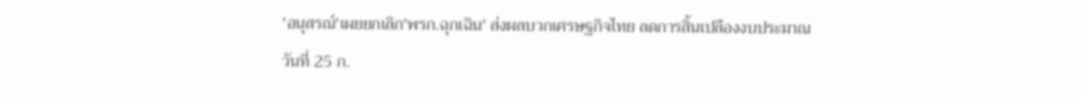'อนุสรณ์'เผยยกเลิก'พรก.ฉุกเฉิน' ส่งผลบวกเศรษฐกิจไทย ลดการสิ้นเปลืองงบประมาณ
วันที่ 25 ก.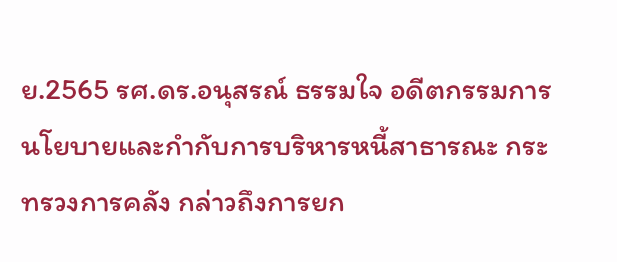ย.2565 รศ.ดร.อนุสรณ์ ธรรมใจ อดีตกรรมการนโยบายและกำกับการบริหารหนี้สาธารณะ กระทรวงการคลัง กล่าวถึงการยก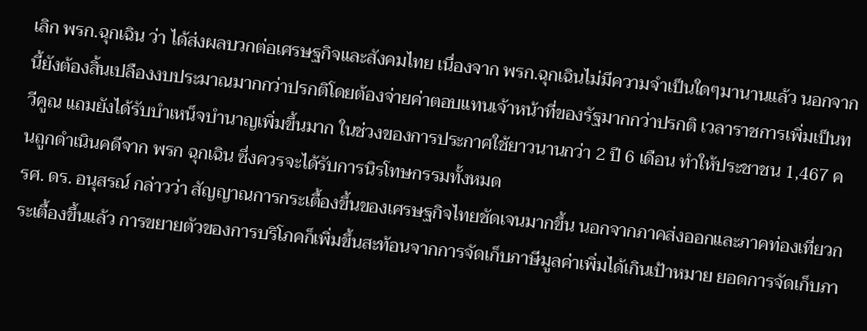เลิก พรก.ฉุกเฉิน ว่า ได้ส่งผลบวกต่อเศรษฐกิจและสังคมไทย เนื่องจาก พรก.ฉุกเฉินไม่มีความจำเป็นใดๆมานานแล้ว นอกจากนี้ยังต้องสิ้นเปลืองงบประมาณมากกว่าปรกติโดยต้องจ่ายค่าตอบแทนเจ้าหน้าที่ของรัฐมากกว่าปรกติ เวลาราชการเพิ่มเป็นทวีคูณ แถมยังได้รับบำเหน็จบำนาญเพิ่มขึ้นมาก ในช่วงของการประกาศใช้ยาวนานกว่า 2 ปี 6 เดือน ทำให้ประชาชน 1,467 คนถูกดำเนินคดีจาก พรก ฉุกเฉิน ซึ่งควรจะได้รับการนิรโทษกรรมทั้งหมด
รศ. ดร. อนุสรณ์ กล่าวว่า สัญญาณการกระเตื้องขึ้นของเศรษฐกิจไทยชัดเจนมากขึ้น นอกจากภาคส่งออกและภาคท่องเที่ยวกระเตื้องขึ้นแล้ว การขยายตัวของการบริโภคก็เพิ่มขึ้นสะท้อนจากการจัดเก็บภาษีมูลค่าเพิ่มได้เกินเป้าหมาย ยอดการจัดเก็บภา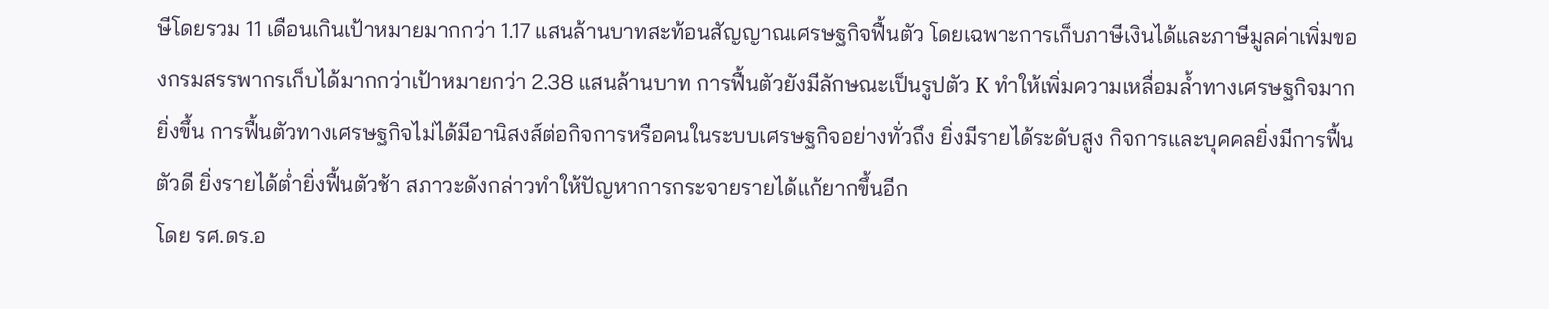ษีโดยรวม 11 เดือนเกินเป้าหมายมากกว่า 1.17 แสนล้านบาทสะท้อนสัญญาณเศรษฐกิจฟื้นตัว โดยเฉพาะการเก็บภาษีเงินได้และภาษีมูลค่าเพิ่มของกรมสรรพากรเก็บได้มากกว่าเป้าหมายกว่า 2.38 แสนล้านบาท การฟื้นตัวยังมีลักษณะเป็นรูปตัว K ทำให้เพิ่มความเหลื่อมล้ำทางเศรษฐกิจมากยิ่งขึ้น การฟื้นตัวทางเศรษฐกิจไม่ได้มีอานิสงส์ต่อกิจการหรือคนในระบบเศรษฐกิจอย่างทั่วถึง ยิ่งมีรายได้ระดับสูง กิจการและบุคคลยิ่งมีการฟื้นตัวดี ยิ่งรายได้ต่ำยิ่งฟื้นตัวช้า สภาวะดังกล่าวทำให้ปัญหาการกระจายรายได้แก้ยากขึ้นอีก
โดย รศ.ดร.อ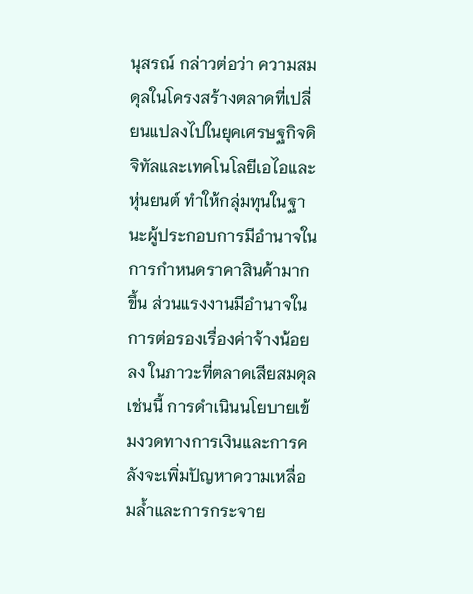นุสรณ์ กล่าวต่อว่า ความสมดุลในโครงสร้างตลาดที่เปลี่ยนแปลงไปในยุคเศรษฐกิจดิจิทัลและเทคโนโลยีเอไอและหุ่นยนต์ ทำให้กลุ่มทุนในฐานะผู้ประกอบการมีอำนาจในการกำหนดราคาสินค้ามากขึ้น ส่วนแรงงานมีอำนาจในการต่อรองเรื่องค่าจ้างน้อยลง ในภาวะที่ตลาดเสียสมดุลเช่นนี้ การดำเนินนโยบายเข้มงวดทางการเงินและการคลังจะเพิ่มปัญหาความเหลื่อมล้ำและการกระจาย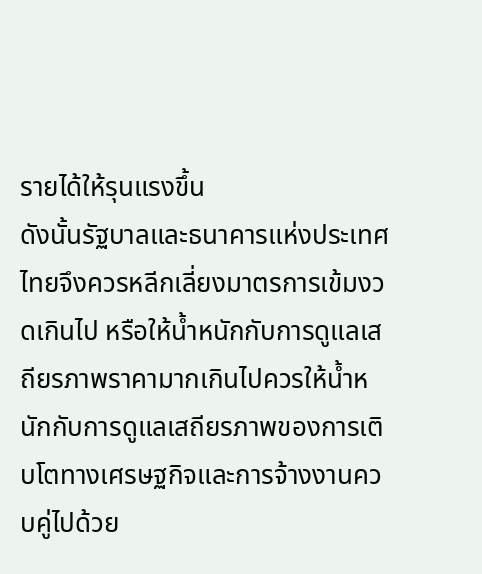รายได้ให้รุนแรงขึ้น
ดังนั้นรัฐบาลและธนาคารแห่งประเทศไทยจึงควรหลีกเลี่ยงมาตรการเข้มงวดเกินไป หรือให้น้ำหนักกับการดูแลเสถียรภาพราคามากเกินไปควรให้น้ำหนักกับการดูแลเสถียรภาพของการเติบโตทางเศรษฐกิจและการจ้างงานควบคู่ไปด้วย